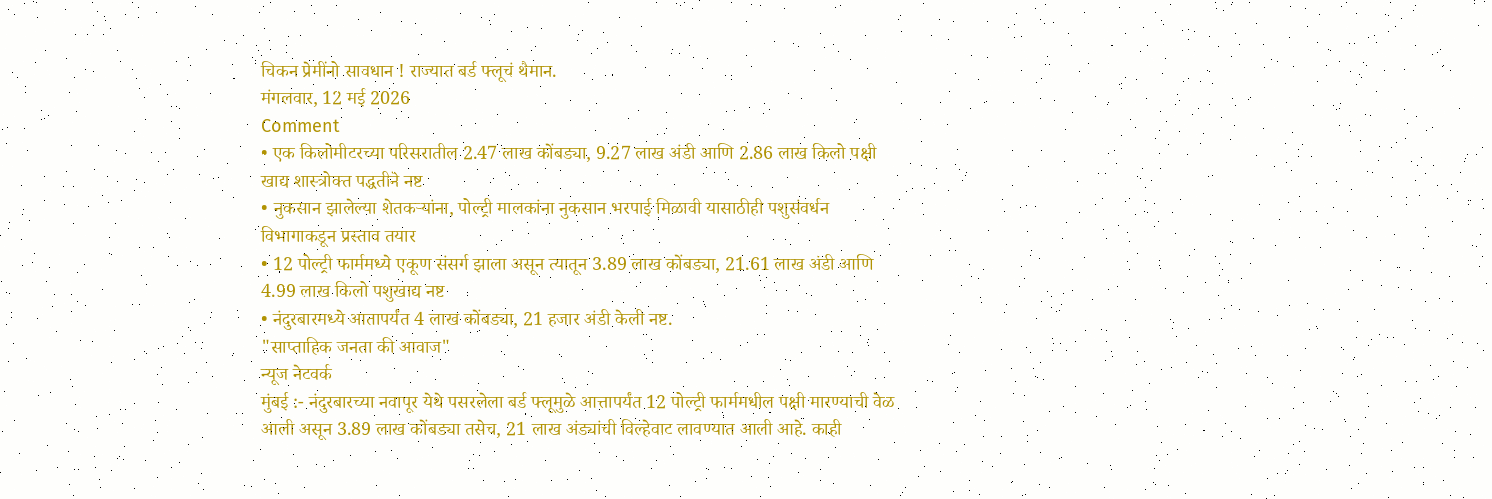चिकन प्रेमींनो सावधान ! राज्यात बर्ड फ्लूचं थैमान.
मंगलवार, 12 मई 2026
Comment
• एक किलोमीटरच्या परिसरातील 2.47 लाख कोंबड्या, 9.27 लाख अंडी आणि 2.86 लाख किलो पक्षी खाद्य शास्त्रोक्त पद्धतीने नष्ट
• नुकसान झालेल्या शेतकऱ्यांना, पोल्ट्री मालकांना नुकसान भरपाई मिळावी यासाठीही पशुसंवर्धन विभागाकडून प्रस्ताव तयार
• 12 पोल्ट्री फार्ममध्ये एकूण संसर्ग झाला असून त्यातून 3.89 लाख कोंबड्या, 21.61 लाख अंडी आणि 4.99 लाख किलो पशुखाद्य नष्ट
• नंदुरबारमध्ये आतापर्यंत 4 लाख कोंबड्या, 21 हजार अंडी केली नष्ट.
"साप्ताहिक जनता की आवाज"
न्यूज नेटवर्क
मुंबई :- नंदुरबारच्या नवापूर येथे पसरलेला बर्ड फ्लूमुळे आत्तापर्यंत 12 पोल्ट्री फार्ममधील पक्षी मारण्याची वेळ आली असून 3.89 लाख कोंबड्या तसेच, 21 लाख अंड्यांची विल्हेवाट लावण्यात आली आहे. काही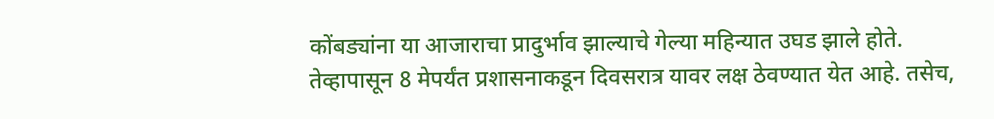कोंबड्यांना या आजाराचा प्रादुर्भाव झाल्याचे गेल्या महिन्यात उघड झाले होते. तेव्हापासून 8 मेपर्यंत प्रशासनाकडून दिवसरात्र यावर लक्ष ठेवण्यात येत आहे. तसेच,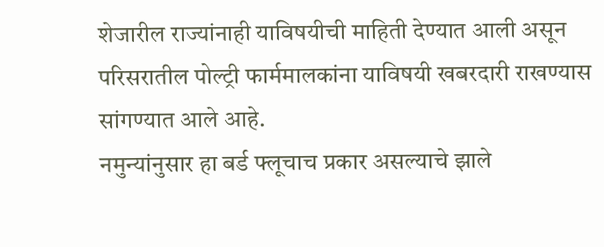शेजारील राज्यांनाही याविषयीची माहिती देण्यात आली असून परिसरातील पोल्ट्री फार्ममालकांना याविषयी खबरदारी राखण्यास सांगण्यात आले आहे.
नमुन्यांनुसार हा बर्ड फ्लूचाच प्रकार असल्याचे झाले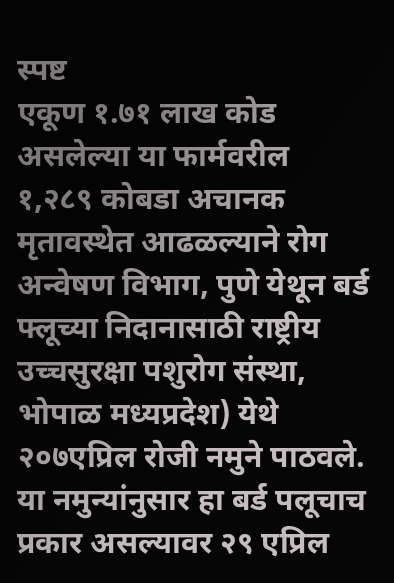स्पष्ट
एकूण १.७१ लाख कोड असलेल्या या फार्मवरील १,२८९ कोबडा अचानक मृतावस्थेत आढळल्याने रोग अन्वेषण विभाग, पुणे येथून बर्ड फ्लूच्या निदानासाठी राष्ट्रीय उच्चसुरक्षा पशुरोग संस्था, भोपाळ मध्यप्रदेश) येथे २०७एप्रिल रोजी नमुने पाठवले. या नमुन्यांनुसार हा बर्ड पलूचाच प्रकार असल्यावर २९ एप्रिल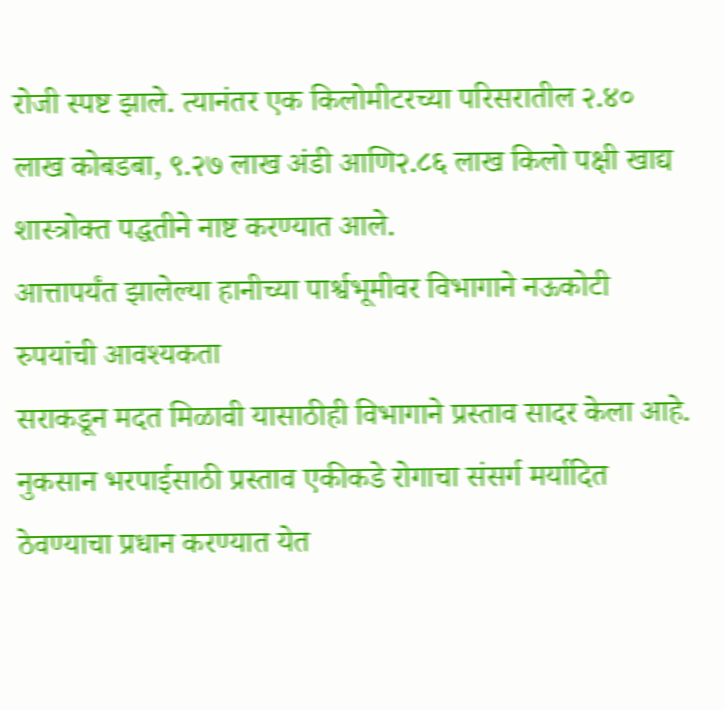रोजी स्पष्ट झाले. त्यानंतर एक किलोमीटरच्या परिसरातील २.४० लाख कोबडबा, ९.२७ लाख अंडी आणि२.८६ लाख किलो पक्षी खाद्य शास्त्रोक्त पद्धतीने नाष्ट करण्यात आले.
आत्तापर्यंत झालेल्या हानीच्या पार्श्वभूमीवर विभागाने नऊकोटी रुपयांची आवश्यकता
सराकडून मदत मिळावी यासाठीही विभागाने प्रस्ताव सादर केला आहे. नुकसान भरपाईसाठी प्रस्ताव एकीकडे रोगाचा संसर्ग मर्यादित ठेवण्याचा प्रधान करण्यात येत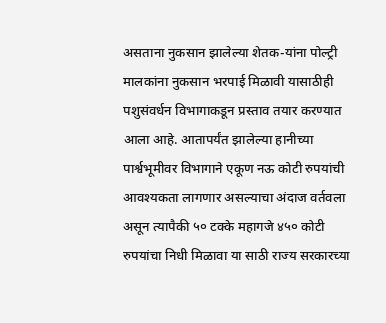असताना नुकसान झालेल्या शेतक-यांना पोल्ट्री मालकांना नुकसान भरपाई मिळावी यासाठीही पशुसंवर्धन विभागाकडून प्रस्ताव तयार करण्यात आला आहे. आतापर्यंत झालेल्या हानीच्या पार्श्वभूमीवर विभागाने एकूण नऊ कोटी रुपयांची आवश्यकता लागणार असल्याचा अंदाज वर्तवला असून त्यापैकी ५० टक्के महागजे ४५० कोटी रुपयांचा निधी मिळावा या साठी राज्य सरकारच्या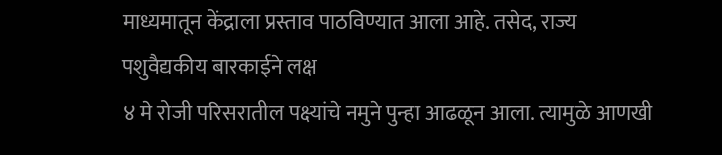माध्यमातून केंद्राला प्रस्ताव पाठविण्यात आला आहे. तसेद, राज्य
पशुवैद्यकीय बारकाईने लक्ष
४ मे रोजी परिसरातील पक्ष्यांचे नमुने पुन्हा आढळून आला. त्यामुळे आणखी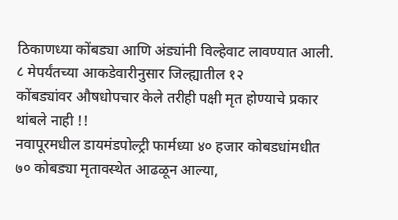ठिकाणध्या कोंबड्या आणि अंड्यांनी विल्हेवाट लावण्यात आली. ८ मेपर्यंतच्या आकडेवारीनुसार जिल्ह्यातील १२
कोंबड्यांवर औषधोपचार केले तरीही पक्षी मृत होण्याचे प्रकार थांबले नाही !!
नवापूरमधील डायमंडपोल्ट्री फार्मध्या ४० हजार कोबडधांमधीत ७० कोबड्या मृतावस्थेत आढळून आल्या,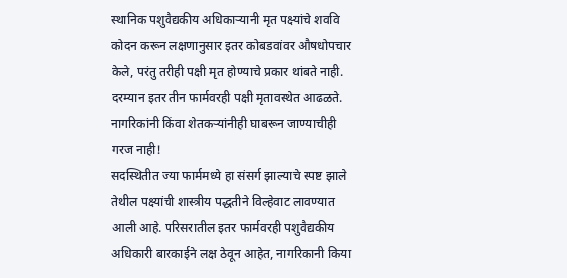स्थानिक पशुवैद्यकीय अधिकाऱ्यानी मृत पक्ष्यांचे शववि कोदन करून लक्षणानुसार इतर कोबडवांवर औषधोपचार केले, परंतु तरीही पक्षी मृत होण्याचे प्रकार थांबते नाही. दरम्यान इतर तीन फार्मवरही पक्षी मृतावस्थेत आढळते.
नागरिकांनी किंवा शेतकऱ्यांनीही घाबरून जाण्याचीही गरज नाही!
सदस्थितीत ज्या फार्ममध्ये हा संसर्ग झाल्याचे स्पष्ट झाले तेथील पक्ष्यांची शास्त्रीय पद्धतीने विल्हेवाट लावण्यात आली आहे. परिसरातील इतर फार्मवरही पशुवैद्यकीय अधिकारी बारकाईने लक्ष ठेवून आहेत, नागरिकानी किया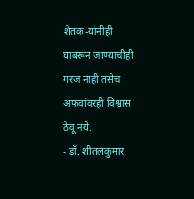शेतक-यांनीही घाबरून जाण्याचीही गरज नाही तसेच अफवांवरही विश्वास ठेवू नये.
- डॉ. शीतलकुमार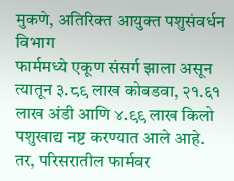मुकणे, अतिरिक्त आयुक्त पशुसंवर्धन विभाग
फार्ममध्ये एकूण संसर्ग झाला असून त्यातून ३.८९ लाख कोबडवा, २१.६१ लाख अंडी आणि ४.९९ लाख किलो पशुखाद्य नष्ट करण्यात आले आहे. तर, परिसरातील फार्मवर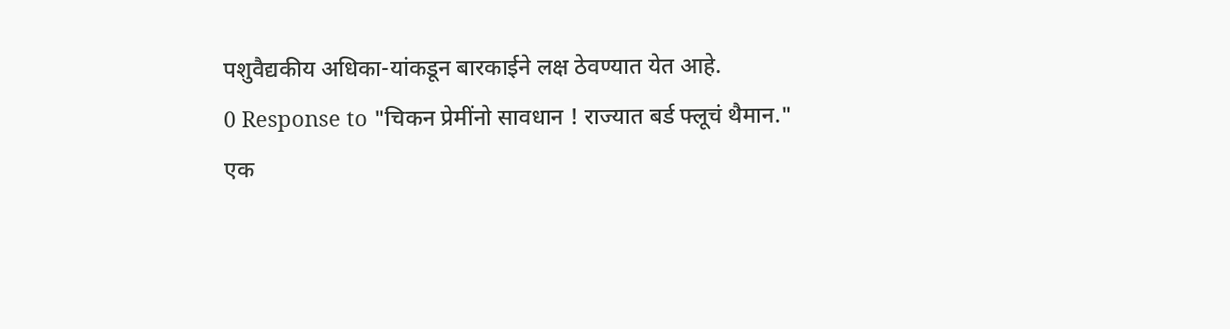पशुवैद्यकीय अधिका-यांकडून बारकाईने लक्ष ठेवण्यात येत आहे.
0 Response to "चिकन प्रेमींनो सावधान ! राज्यात बर्ड फ्लूचं थैमान."
एक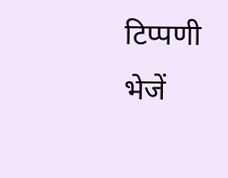टिप्पणी भेजें